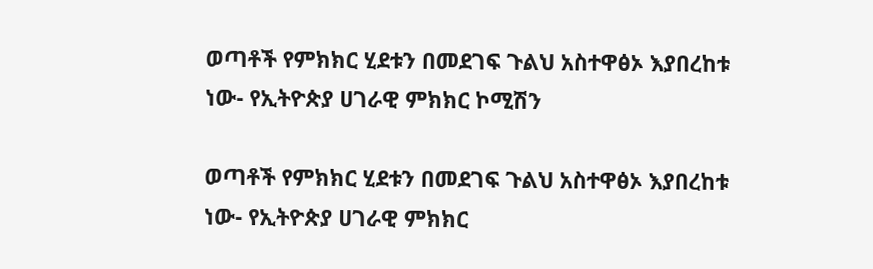ወጣቶች የምክክር ሂደቱን በመደገፍ ጉልህ አስተዋፅኦ እያበረከቱ ነው- የኢትዮጵያ ሀገራዊ ምክክር ኮሚሽን

ወጣቶች የምክክር ሂደቱን በመደገፍ ጉልህ አስተዋፅኦ እያበረከቱ ነው- የኢትዮጵያ ሀገራዊ ምክክር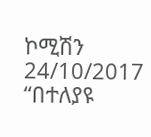ኮሚሽን 24/10/2017 “በተለያዩ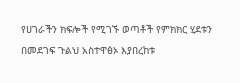የሀገራችን ክፍሎች የሚገኙ ወጣቶች የምክክር ሂደቱን በመደገፍ ጉልህ አስተዋፅኦ እያበረከቱ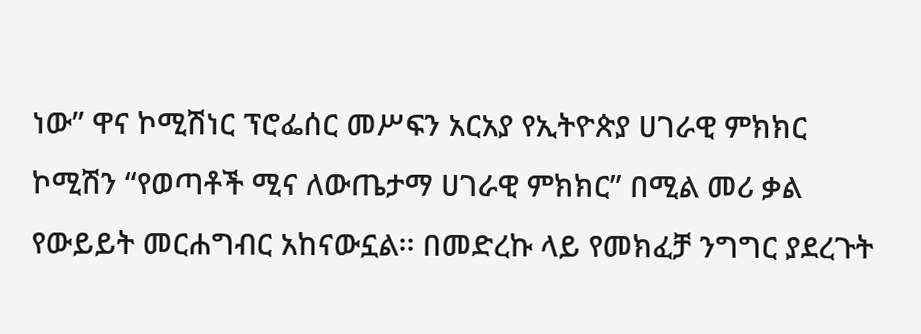ነው” ዋና ኮሚሽነር ፕሮፌሰር መሥፍን አርአያ የኢትዮጵያ ሀገራዊ ምክክር ኮሚሽን “የወጣቶች ሚና ለውጤታማ ሀገራዊ ምክክር” በሚል መሪ ቃል የውይይት መርሐግብር አከናውኗል፡፡ በመድረኩ ላይ የመክፈቻ ንግግር ያደረጉት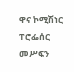ዋና ኮሚሽነር ፐሮፌሰር መሥፍን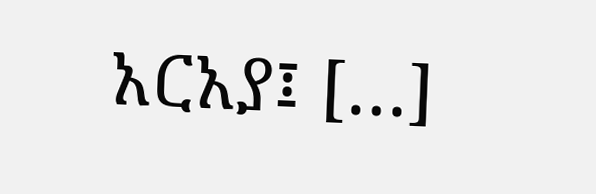አርአያ፤ […]